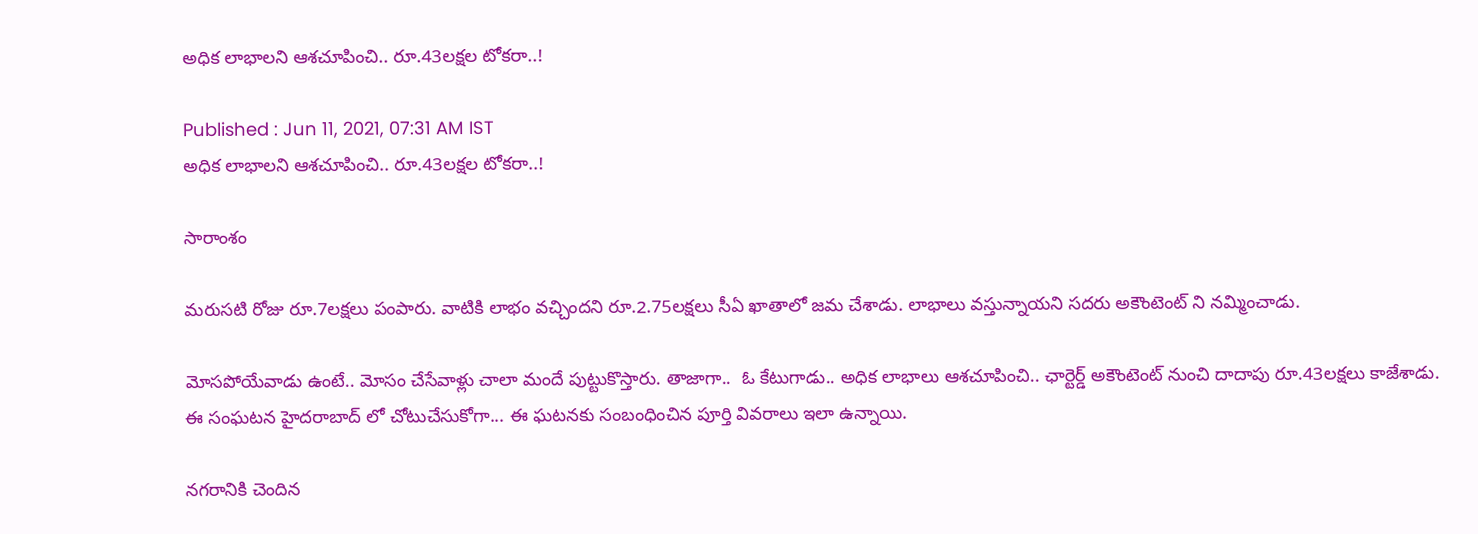అధిక లాభాలని ఆశచూపించి.. రూ.43లక్షల టోకరా..!

Published : Jun 11, 2021, 07:31 AM IST
అధిక లాభాలని ఆశచూపించి.. రూ.43లక్షల టోకరా..!

సారాంశం

మరుసటి రోజు రూ.7లక్షలు పంపారు. వాటికి లాభం వచ్చిందని రూ.2.75లక్షలు సీఏ ఖాతాలో జమ చేశాడు. లాభాలు వస్తున్నాయని సదరు అకౌంటెంట్ ని నమ్మించాడు.

మోసపోయేవాడు ఉంటే.. మోసం చేసేవాళ్లు చాలా మందే పుట్టుకొస్తారు. తాజాగా..  ఓ కేటుగాడు.. అధిక లాభాలు ఆశచూపించి.. ఛార్టెర్డ్ అకౌంటెంట్ నుంచి దాదాపు రూ.43లక్షలు కాజేశాడు. ఈ సంఘటన హైదరాబాద్ లో చోటుచేసుకోగా... ఈ ఘటనకు సంబంధించిన పూర్తి వివరాలు ఇలా ఉన్నాయి.

నగరానికి చెందిన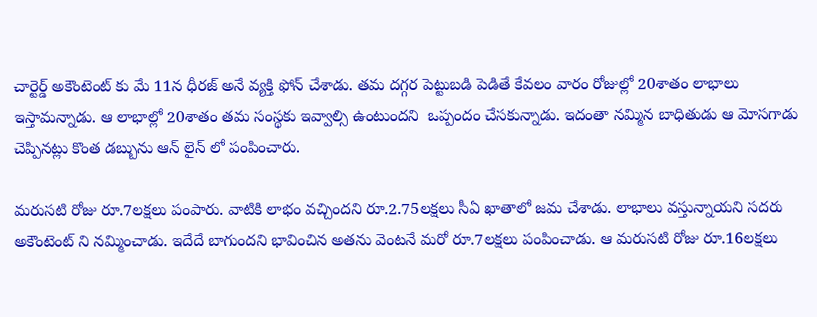చార్టెర్డ్ అకౌంటెంట్ కు మే 11న ధీరజ్ అనే వ్యక్తి ఫోన్ చేశాడు. తమ దగ్గర పెట్టుబడి పెడితే కేవలం వారం రోజుల్లో 20శాతం లాభాలు ఇస్తామన్నాడు. ఆ లాభాల్లో 20శాతం తమ సంస్థకు ఇవ్వాల్సి ఉంటుందని  ఒప్పందం చేసకున్నాడు. ఇదంతా నమ్మిన బాధితుడు ఆ మోసగాడు చెప్పినట్లు కొంత డబ్బును ఆన్ లైన్ లో పంపించారు.

మరుసటి రోజు రూ.7లక్షలు పంపారు. వాటికి లాభం వచ్చిందని రూ.2.75లక్షలు సీఏ ఖాతాలో జమ చేశాడు. లాభాలు వస్తున్నాయని సదరు అకౌంటెంట్ ని నమ్మించాడు. ఇదేదే బాగుందని భావించిన అతను వెంటనే మరో రూ.7లక్షలు పంపించాడు. ఆ మరుసటి రోజు రూ.16లక్షలు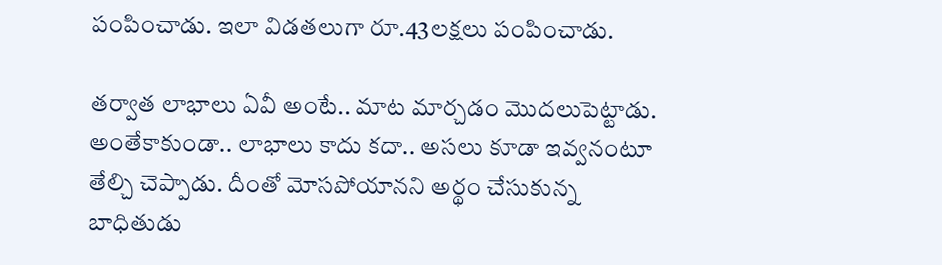పంపించాడు. ఇలా విడతలుగా రూ.43లక్షలు పంపించాడు.

తర్వాత లాభాలు ఏవీ అంటే.. మాట మార్చడం మొదలుపెట్టాడు. అంతేకాకుండా.. లాభాలు కాదు కదా.. అసలు కూడా ఇవ్వనంటూ తేల్చి చెప్పాడు. దీంతో మోసపోయానని అర్థం చేసుకున్న బాధితుడు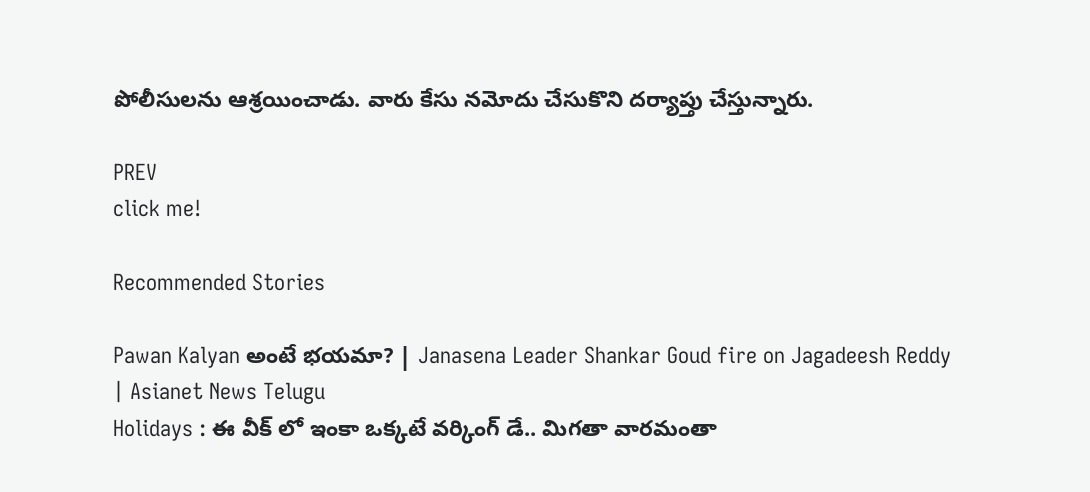పోలీసులను ఆశ్రయించాడు. వారు కేసు నమోదు చేసుకొని దర్యాప్తు చేస్తున్నారు.

PREV
click me!

Recommended Stories

Pawan Kalyan అంటే భయమా? | Janasena Leader Shankar Goud fire on Jagadeesh Reddy | Asianet News Telugu
Holidays : ఈ వీక్ లో ఇంకా ఒక్కటే వర్కింగ్ డే.. మిగతా వారమంతా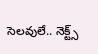సెలవులే.. నెక్ట్స్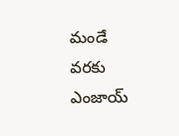మండే వరకు ఎంజాయ్